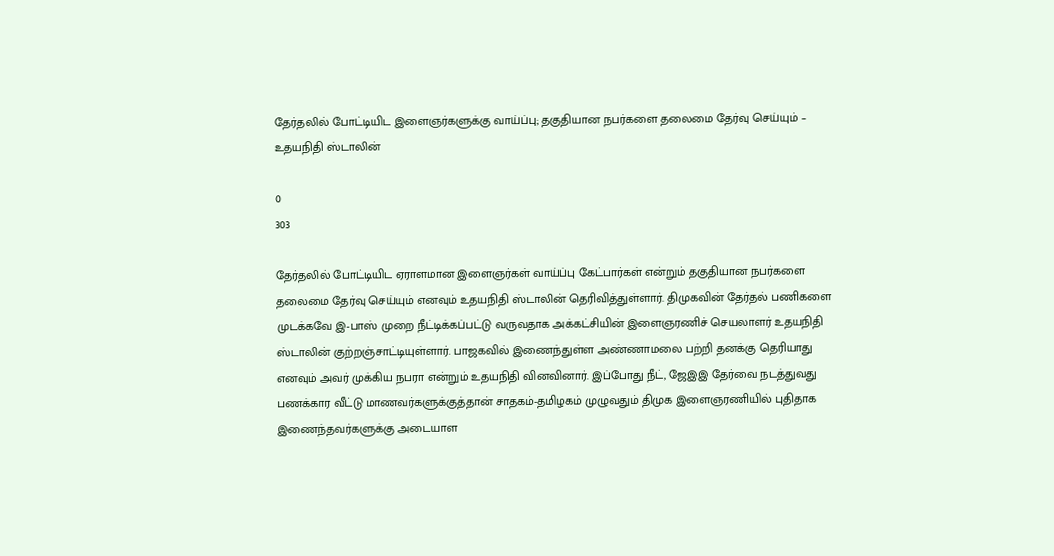தேர்தலில் போட்டியிட இளைஞர்களுக்கு வாய்ப்பு; தகுதியான நபர்களை தலைமை தேர்வு செய்யும் – உதயநிதி ஸ்டாலின்

0
303

தேர்தலில் போட்டியிட ஏராளமான இளைஞர்கள் வாய்ப்பு கேட்பார்கள் என்றும் தகுதியான நபர்களை தலைமை தேர்வு செய்யும் எனவும் உதயநிதி ஸ்டாலின் தெரிவித்துள்ளார். திமுகவின் தேர்தல் பணிகளை முடக்கவே இ-பாஸ் முறை நீட்டிக்கப்பட்டு வருவதாக அக்கட்சியின் இளைஞரணிச் செயலாளர் உதயநிதி ஸ்டாலின் குற்றஞ்சாட்டியுள்ளார். பாஜகவில் இணைந்துள்ள அண்ணாமலை பற்றி தனக்கு தெரியாது எனவும் அவர் முக்கிய நபரா என்றும் உதயநிதி வினவினார். இப்போது நீட், ஜேஇஇ தேர்வை நடத்துவது பணக்கார வீட்டு மாணவர்களுக்குத்தான் சாதகம்-தமிழகம் முழுவதும் திமுக இளைஞரணியில் புதிதாக இணைந்தவர்களுக்கு அடையாள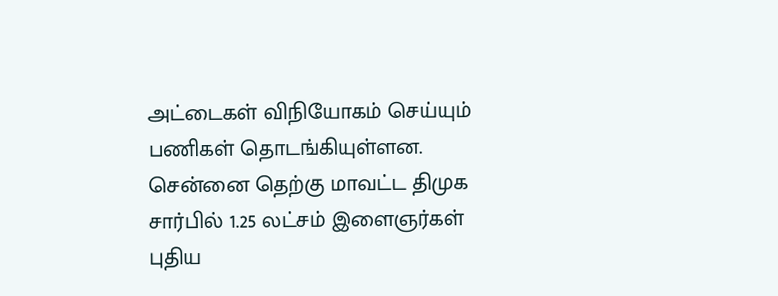அட்டைகள் விநியோகம் செய்யும் பணிகள் தொடங்கியுள்ளன. சென்னை தெற்கு மாவட்ட திமுக சார்பில் 1.25 லட்சம் இளைஞர்கள் புதிய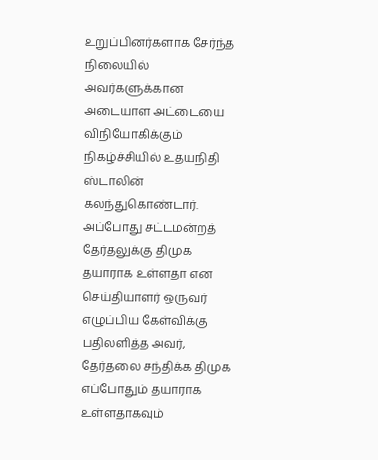உறுப்பினர்களாக சேர்ந்த நிலையில் அவர்களுக்கான அடையாள அட்டையை விநியோகிக்கும் நிகழ்ச்சியில் உதயநிதி ஸ்டாலின் கலந்துகொண்டார். அப்போது சட்டமன்றத் தேர்தலுக்கு திமுக தயாராக உள்ளதா என செய்தியாளர் ஒருவர் எழுப்பிய கேள்விக்கு பதிலளித்த அவர், தேர்தலை சந்திக்க திமுக எப்போதும் தயாராக உள்ளதாகவும்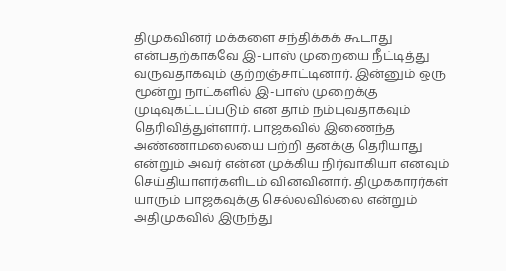திமுகவினர் மக்களை சந்திக்கக் கூடாது என்பதற்காகவே இ-பாஸ் முறையை நீட்டித்து வருவதாகவும் குற்றஞ்சாட்டினார். இன்னும் ஒரு மூன்று நாட்களில் இ-பாஸ் முறைக்கு முடிவுகட்டப்படும் என தாம் நம்புவதாகவும் தெரிவித்துள்ளார். பாஜகவில் இணைந்த அண்ணாமலையை பற்றி தனக்கு தெரியாது என்றும் அவர் என்ன முக்கிய நிர்வாகியா எனவும் செய்தியாளர்களிடம் வினவினார். திமுககாரர்கள் யாரும் பாஜகவுக்கு செல்லவில்லை என்றும் அதிமுகவில் இருந்து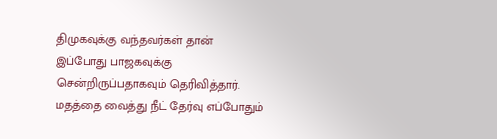திமுகவுக்கு வந்தவர்கள் தான் இப்போது பாஜகவுக்கு சென்றிருப்பதாகவும் தெரிவித்தார். மதத்தை வைத்து நீட் தேர்வு எப்போதும்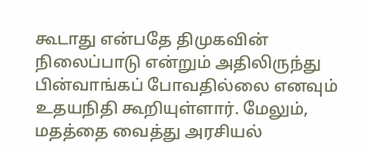கூடாது என்பதே திமுகவின் நிலைப்பாடு என்றும் அதிலிருந்து பின்வாங்கப் போவதில்லை எனவும் உதயநிதி கூறியுள்ளார். மேலும், மதத்தை வைத்து அரசியல்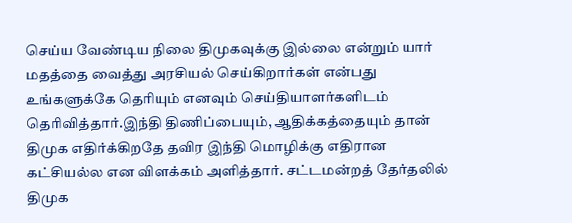செய்ய வேண்டிய நிலை திமுகவுக்கு இல்லை என்றும் யார் மதத்தை வைத்து அரசியல் செய்கிறார்கள் என்பது உங்களுக்கே தெரியும் எனவும் செய்தியாளர்களிடம் தெரிவித்தார்.இந்தி திணிப்பையும், ஆதிக்கத்தையும் தான் திமுக எதிர்க்கிறதே தவிர இந்தி மொழிக்கு எதிரான கட்சியல்ல என விளக்கம் அளித்தார். சட்டமன்றத் தேர்தலில் திமுக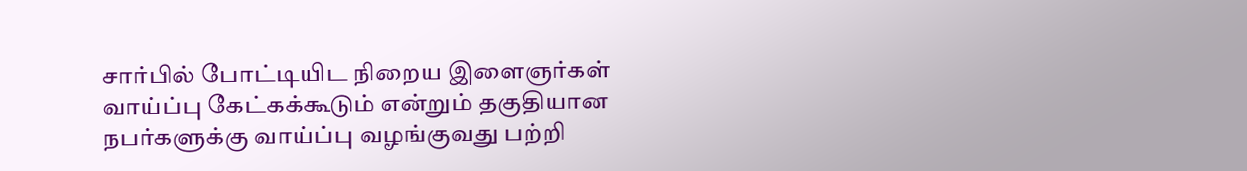சார்பில் போட்டியிட நிறைய இளைஞர்கள் வாய்ப்பு கேட்கக்கூடும் என்றும் தகுதியான நபர்களுக்கு வாய்ப்பு வழங்குவது பற்றி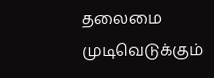தலைமை முடிவெடுக்கும்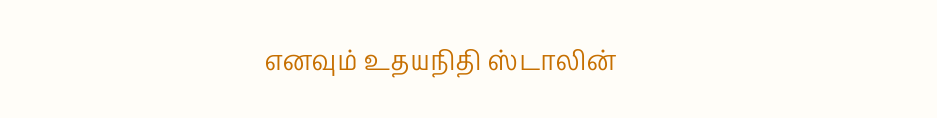எனவும் உதயநிதி ஸ்டாலின்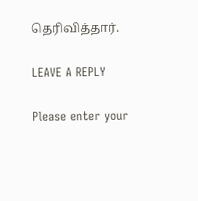தெரிவித்தார்.

LEAVE A REPLY

Please enter your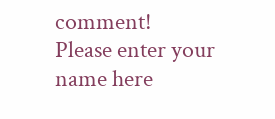comment!
Please enter your name here